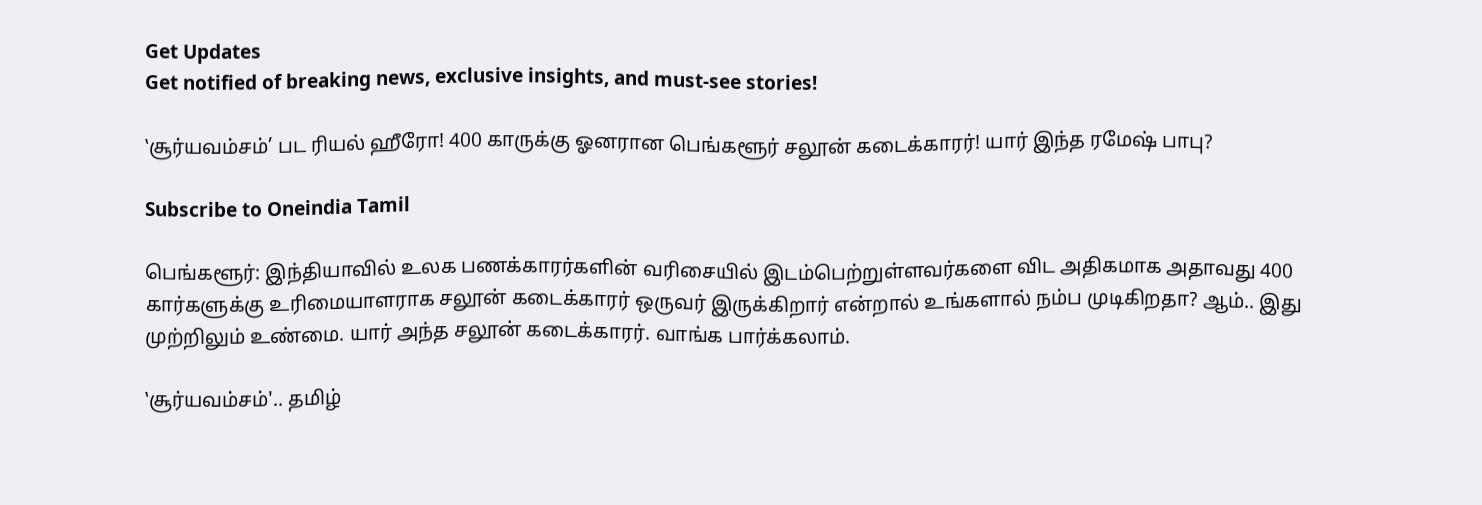Get Updates
Get notified of breaking news, exclusive insights, and must-see stories!

‛சூர்யவம்சம்’ பட ரியல் ஹீரோ! 400 காருக்கு ஓனரான பெங்களூர் சலூன் கடைக்காரர்! யார் இந்த ரமேஷ் பாபு?

Subscribe to Oneindia Tamil

பெங்களூர்: இந்தியாவில் உலக பணக்காரர்களின் வரிசையில் இடம்பெற்றுள்ளவர்களை விட அதிகமாக அதாவது 400 கார்களுக்கு உரிமையாளராக சலூன் கடைக்காரர் ஒருவர் இருக்கிறார் என்றால் உங்களால் நம்ப முடிகிறதா? ஆம்.. இது முற்றிலும் உண்மை. யார் அந்த சலூன் கடைக்காரர். வாங்க பார்க்கலாம்.

‛சூர்யவம்சம்'.. தமிழ்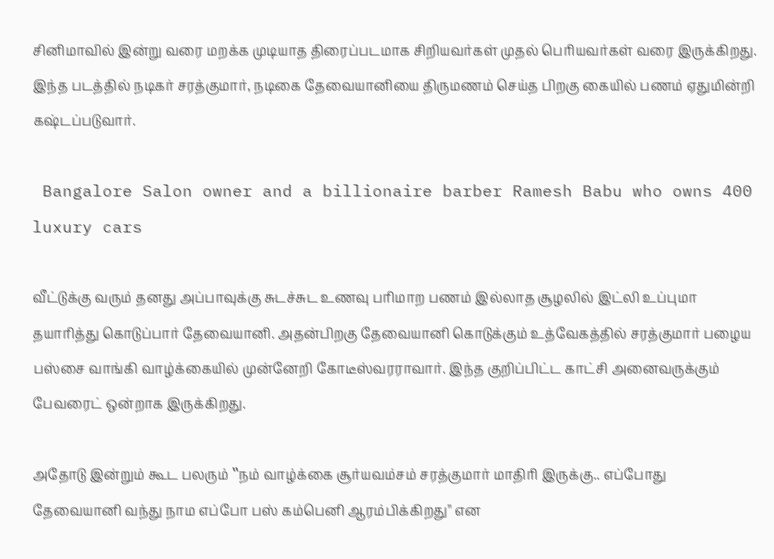சினிமாவில் இன்று வரை மறக்க முடியாத திரைப்படமாக சிறியவர்கள் முதல் பெரியவர்கள் வரை இருக்கிறது. இந்த படத்தில் நடிகர் சரத்குமார், நடிகை தேவையானியை திருமணம் செய்த பிறகு கையில் பணம் ஏதுமின்றி கஷ்டப்படுவார்.

 Bangalore Salon owner and a billionaire barber Ramesh Babu who owns 400 luxury cars

வீட்டுக்கு வரும் தனது அப்பாவுக்கு சுடச்சுட உணவு பரிமாற பணம் இல்லாத சூழலில் இட்லி உப்புமா தயாரித்து கொடுப்பார் தேவையானி. அதன்பிறகு தேவையானி கொடுக்கும் உத்வேகத்தில் சரத்குமார் பழைய பஸ்சை வாங்கி வாழ்க்கையில் முன்னேறி கோடீஸ்வரராவார். இந்த குறிப்பிட்ட காட்சி அனைவருக்கும் பேவரைட் ஒன்றாக இருக்கிறது.

அதோடு இன்றும் கூட பலரும் ‛‛நம் வாழ்க்கை சூர்யவம்சம் சரத்குமார் மாதிரி இருக்கு.. எப்போது தேவையானி வந்து நாம எப்போ பஸ் கம்பெனி ஆரம்பிக்கிறது'' என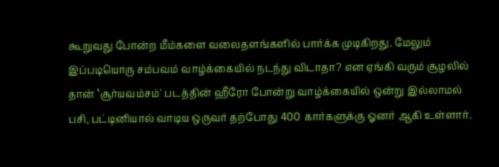கூறுவது போன்ற மீம்களை வலைதளங்களில் பார்க்க முடிகிறது. மேலும் இப்படியொரு சம்பவம் வாழ்க்கையில் நடந்து விடாதா? என ஏங்கி வரும் சூழலில் தான் ‛சூர்யவம்சம்' படத்தின் ஹீரோ போன்று வாழ்க்கையில் ஒன்று இல்லாமல் பசி, பட்டினியால் வாடிய ஒருவர் தற்போது 400 கார்களுக்கு ஓனர் ஆகி உள்ளார்.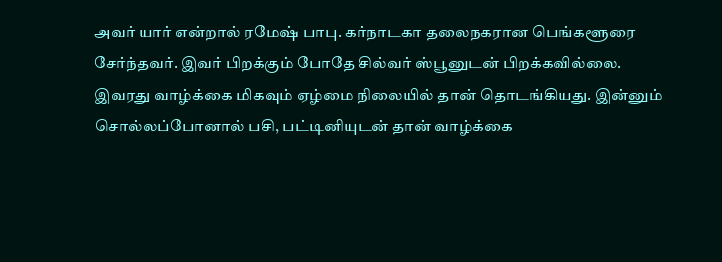அவர் யார் என்றால் ரமேஷ் பாபு. கர்நாடகா தலைநகரான பெங்களூரை சேர்ந்தவர். இவர் பிறக்கும் போதே சில்வர் ஸ்பூனுடன் பிறக்கவில்லை. இவரது வாழ்க்கை மிகவும் ஏழ்மை நிலையில் தான் தொடங்கியது. இன்னும் சொல்லப்போனால் பசி, பட்டினியுடன் தான் வாழ்க்கை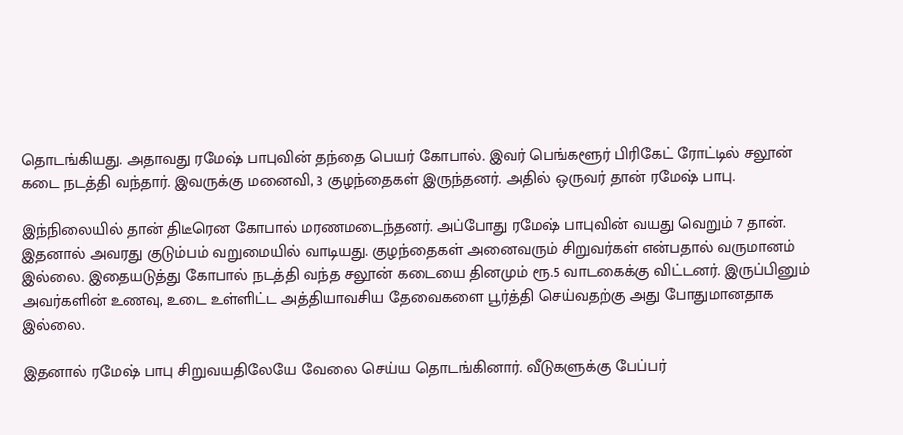தொடங்கியது. அதாவது ரமேஷ் பாபுவின் தந்தை பெயர் கோபால். இவர் பெங்களூர் பிரிகேட் ரோட்டில் சலூன் கடை நடத்தி வந்தார். இவருக்கு மனைவி, 3 குழந்தைகள் இருந்தனர். அதில் ஒருவர் தான் ரமேஷ் பாபு.

இந்நிலையில் தான் திடீரென கோபால் மரணமடைந்தனர். அப்போது ரமேஷ் பாபுவின் வயது வெறும் 7 தான். இதனால் அவரது குடும்பம் வறுமையில் வாடியது. குழந்தைகள் அனைவரும் சிறுவர்கள் என்பதால் வருமானம் இல்லை. இதையடுத்து கோபால் நடத்தி வந்த சலூன் கடையை தினமும் ரூ.5 வாடகைக்கு விட்டனர். இருப்பினும் அவர்களின் உணவு, உடை உள்ளிட்ட அத்தியாவசிய தேவைகளை பூர்த்தி செய்வதற்கு அது போதுமானதாக இல்லை.

இதனால் ரமேஷ் பாபு சிறுவயதிலேயே வேலை செய்ய தொடங்கினார். வீடுகளுக்கு பேப்பர்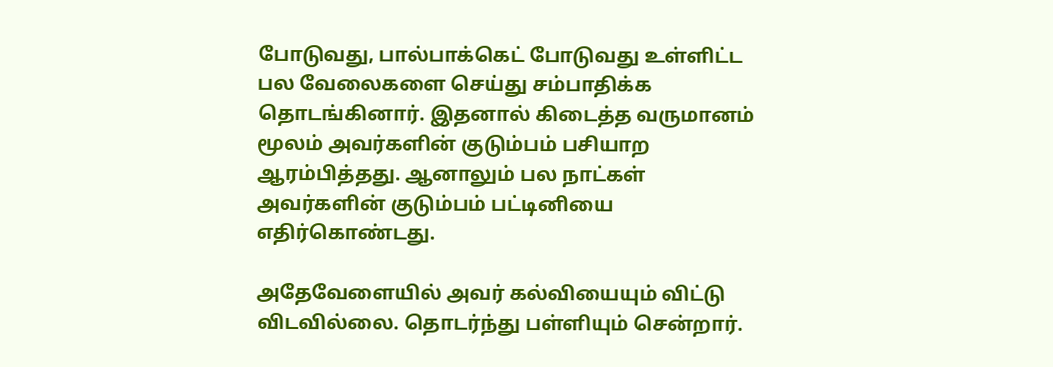போடுவது, பால்பாக்கெட் போடுவது உள்ளிட்ட பல வேலைகளை செய்து சம்பாதிக்க தொடங்கினார். இதனால் கிடைத்த வருமானம் மூலம் அவர்களின் குடும்பம் பசியாற ஆரம்பித்தது. ஆனாலும் பல நாட்கள் அவர்களின் குடும்பம் பட்டினியை எதிர்கொண்டது.

அதேவேளையில் அவர் கல்வியையும் விட்டு விடவில்லை. தொடர்ந்து பள்ளியும் சென்றார்.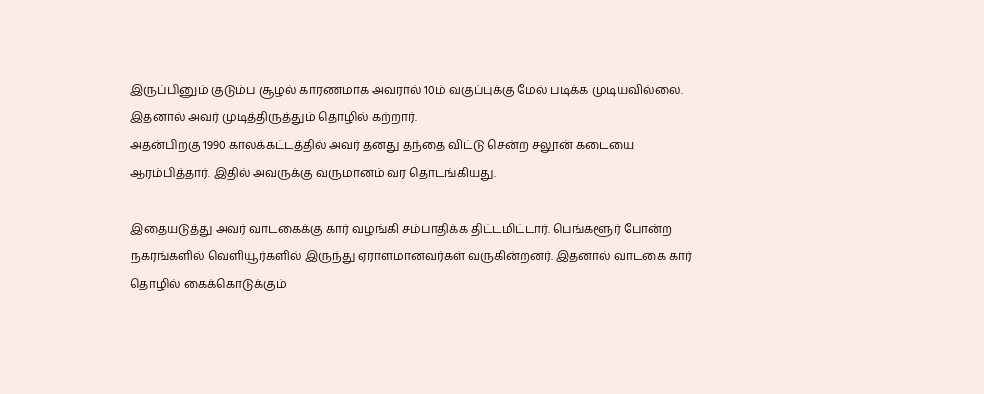இருப்பினும் குடும்ப சூழல் காரணமாக அவரால் 10ம் வகுப்புக்கு மேல் படிக்க முடியவில்லை. இதனால் அவர் முடித்திருத்தும் தொழில் கற்றார்.
அதன்பிறகு 1990 காலக்கட்டத்தில் அவர் தனது தந்தை விட்டு சென்ற சலூன் கடையை ஆரம்பித்தார். இதில் அவருக்கு வருமானம் வர தொடங்கியது.

இதையடுத்து அவர் வாடகைக்கு கார் வழங்கி சம்பாதிக்க திட்டமிட்டார். பெங்களூர் போன்ற நகரங்களில் வெளியூர்களில் இருந்து ஏராளமானவர்கள் வருகின்றனர். இதனால் வாடகை கார் தொழில் கைக்கொடுக்கும்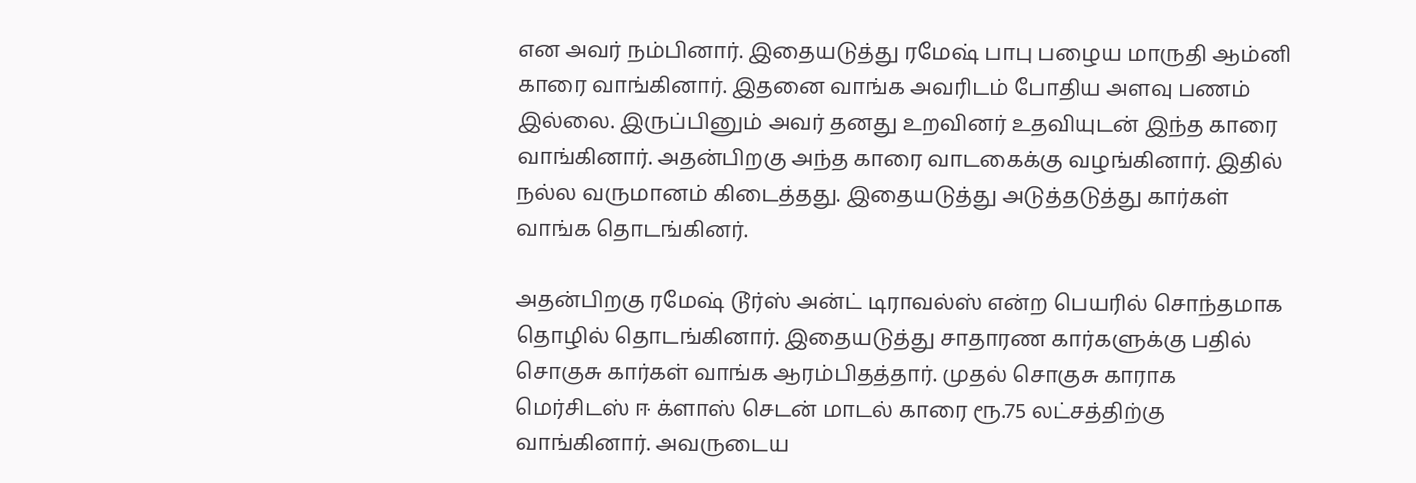என அவர் நம்பினார். இதையடுத்து ரமேஷ் பாபு பழைய மாருதி ஆம்னி காரை வாங்கினார். இதனை வாங்க அவரிடம் போதிய அளவு பணம் இல்லை. இருப்பினும் அவர் தனது உறவினர் உதவியுடன் இந்த காரை வாங்கினார். அதன்பிறகு அந்த காரை வாடகைக்கு வழங்கினார். இதில் நல்ல வருமானம் கிடைத்தது. இதையடுத்து அடுத்தடுத்து கார்கள் வாங்க தொடங்கினர்.

அதன்பிறகு ரமேஷ் டூர்ஸ் அன்ட் டிராவல்ஸ் என்ற பெயரில் சொந்தமாக தொழில் தொடங்கினார். இதையடுத்து சாதாரண கார்களுக்கு பதில் சொகுசு கார்கள் வாங்க ஆரம்பிதத்தார். முதல் சொகுசு காராக மெர்சிடஸ் ஈ க்ளாஸ் செடன் மாடல் காரை ரூ.75 லட்சத்திற்கு வாங்கினார். அவருடைய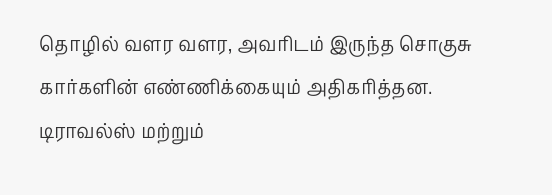தொழில் வளர வளர, அவரிடம் இருந்த சொகுசு கார்களின் எண்ணிக்கையும் அதிகரித்தன. டிராவல்ஸ் மற்றும்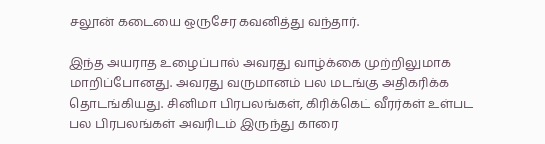சலூன் கடையை ஒருசேர கவனித்து வந்தார்.

இந்த அயராத உழைப்பால் அவரது வாழ்க்கை முற்றிலுமாக மாறிப்போனது. அவரது வருமானம் பல மடங்கு அதிகரிக்க தொடங்கியது. சினிமா பிரபலங்கள், கிரிக்கெட் வீரர்கள் உள்பட பல பிரபலங்கள் அவரிடம் இருந்து காரை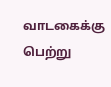வாடகைக்கு பெற்று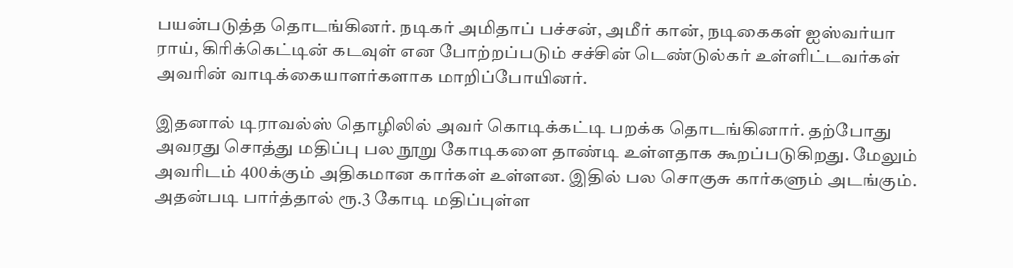பயன்படுத்த தொடங்கினர். நடிகர் அமிதாப் பச்சன், அமீர் கான், நடிகைகள் ஐஸ்வர்யா ராய், கிரிக்கெட்டின் கடவுள் என போற்றப்படும் சச்சின் டெண்டுல்கர் உள்ளிட்டவர்கள் அவரின் வாடிக்கையாளர்களாக மாறிப்போயினர்.

இதனால் டிராவல்ஸ் தொழிலில் அவர் கொடிக்கட்டி பறக்க தொடங்கினார். தற்போது அவரது சொத்து மதிப்பு பல நூறு கோடிகளை தாண்டி உள்ளதாக கூறப்படுகிறது. மேலும் அவரிடம் 400க்கும் அதிகமான கார்கள் உள்ளன. இதில் பல சொகுசு கார்களும் அடங்கும். அதன்படி பார்த்தால் ரூ.3 கோடி மதிப்புள்ள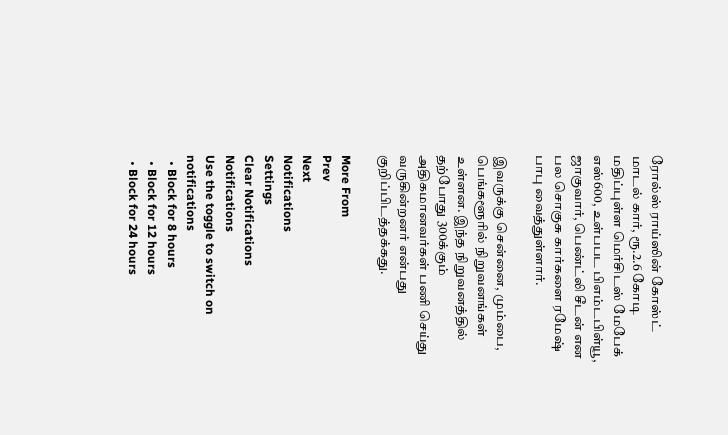ரோல்ஸ் ராய்ஸின் கோஸ்ட் மாடல் கார், ரூ.2.6 கோடி மதிப்புள்ள மெர்சிடஸ் மேபேக் எஸ்600, உள்பபட பிஎம்டபிள்யூ, ஜாகுவார், பெண்ட்லி சீடன் என பல சொகுசு கார்களை ரமேஷ் பாபு வைத்துள்ளார்.

இவருக்கு சென்னை, மும்பை, பெங்களூரில் நிறுவனங்கள் உள்ளன. இந்த நிறுவனத்தில் தற்போது 300க்கும் அதிகமானவர்கள் பணி செய்து வருகின்றனர் என்பது குறிப்பிடத்தக்கது.

More From
Prev
Next
Notifications
Settings
Clear Notifications
Notifications
Use the toggle to switch on notifications
  • Block for 8 hours
  • Block for 12 hours
  • Block for 24 hours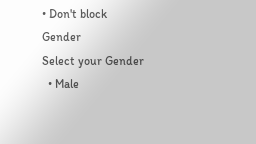• Don't block
Gender
Select your Gender
  • Male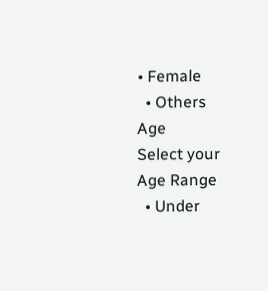• Female
  • Others
Age
Select your Age Range
  • Under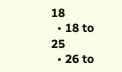18
  • 18 to 25
  • 26 to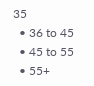35
  • 36 to 45
  • 45 to 55
  • 55+